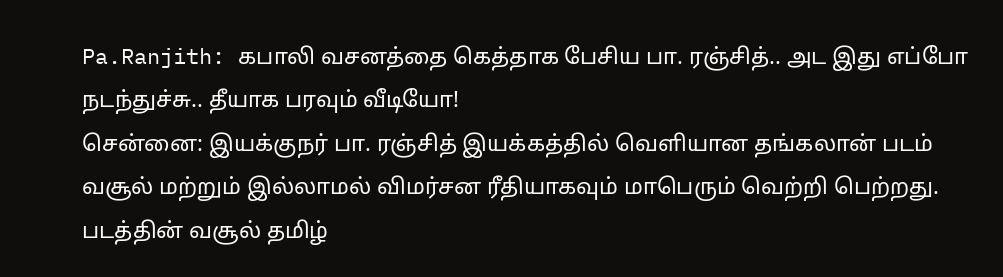Pa.Ranjith: கபாலி வசனத்தை கெத்தாக பேசிய பா. ரஞ்சித்.. அட இது எப்போ நடந்துச்சு.. தீயாக பரவும் வீடியோ!
சென்னை: இயக்குநர் பா. ரஞ்சித் இயக்கத்தில் வெளியான தங்கலான் படம் வசூல் மற்றும் இல்லாமல் விமர்சன ரீதியாகவும் மாபெரும் வெற்றி பெற்றது. படத்தின் வசூல் தமிழ்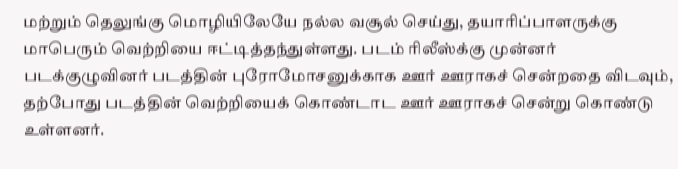மற்றும் தெலுங்கு மொழியிலேயே நல்ல வசூல் செய்து, தயாரிப்பாளருக்கு மாபெரும் வெற்றியை ஈட்டித்தந்துள்ளது. படம் ரிலீஸ்க்கு முன்னர் படக்குழுவினர் படத்தின் புரோமோசனுக்காக ஊர் ஊராகச் சென்றதை விடவும், தற்போது படத்தின் வெற்றியைக் கொண்டாட ஊர் ஊராகச் சென்று கொண்டு உள்ளனர்.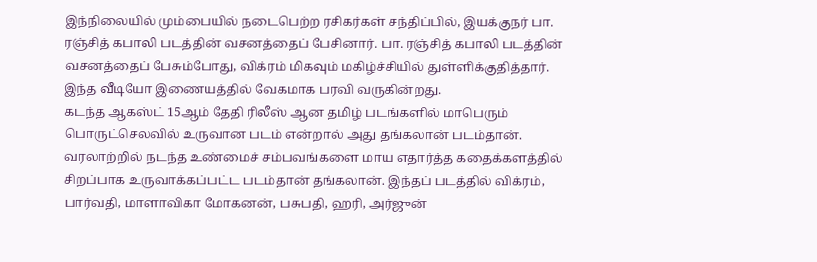இந்நிலையில் மும்பையில் நடைபெற்ற ரசிகர்கள் சந்திப்பில், இயக்குநர் பா. ரஞ்சித் கபாலி படத்தின் வசனத்தைப் பேசினார். பா. ரஞ்சித் கபாலி படத்தின் வசனத்தைப் பேசும்போது, விக்ரம் மிகவும் மகிழ்ச்சியில் துள்ளிக்குதித்தார். இந்த வீடியோ இணையத்தில் வேகமாக பரவி வருகின்றது.
கடந்த ஆகஸ்ட் 15ஆம் தேதி ரிலீஸ் ஆன தமிழ் படங்களில் மாபெரும் பொருட்செலவில் உருவான படம் என்றால் அது தங்கலான் படம்தான். வரலாற்றில் நடந்த உண்மைச் சம்பவங்களை மாய எதார்த்த கதைக்களத்தில் சிறப்பாக உருவாக்கப்பட்ட படம்தான் தங்கலான். இந்தப் படத்தில் விக்ரம், பார்வதி, மாளாவிகா மோகனன், பசுபதி, ஹரி, அர்ஜுன்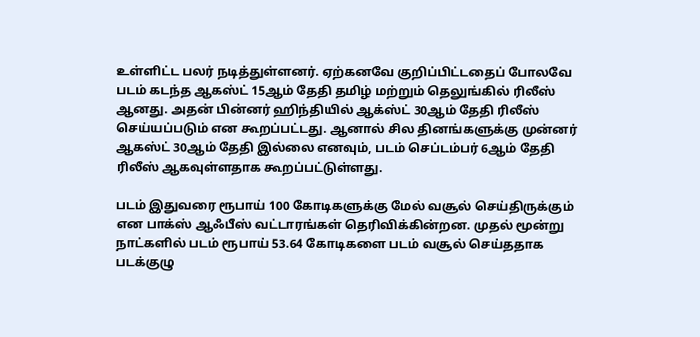உள்ளிட்ட பலர் நடித்துள்ளனர். ஏற்கனவே குறிப்பிட்டதைப் போலவே படம் கடந்த ஆகஸ்ட் 15ஆம் தேதி தமிழ் மற்றும் தெலுங்கில் ரிலீஸ் ஆனது. அதன் பின்னர் ஹிந்தியில் ஆக்ஸ்ட் 30ஆம் தேதி ரிலீஸ் செய்யப்படும் என கூறப்பட்டது. ஆனால் சில தினங்களுக்கு முன்னர் ஆகஸ்ட் 30ஆம் தேதி இல்லை எனவும், படம் செப்டம்பர் 6ஆம் தேதி ரிலீஸ் ஆகவுள்ளதாக கூறப்பட்டுள்ளது.

படம் இதுவரை ரூபாய் 100 கோடிகளுக்கு மேல் வசூல் செய்திருக்கும் என பாக்ஸ் ஆஃபீஸ் வட்டாரங்கள் தெரிவிக்கின்றன. முதல் மூன்று நாட்களில் படம் ரூபாய் 53.64 கோடிகளை படம் வசூல் செய்ததாக படக்குழு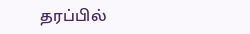தரப்பில்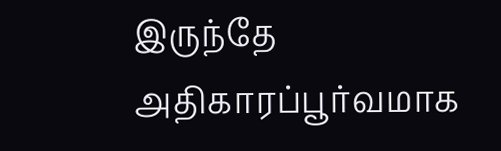இருந்தே அதிகாரப்பூர்வமாக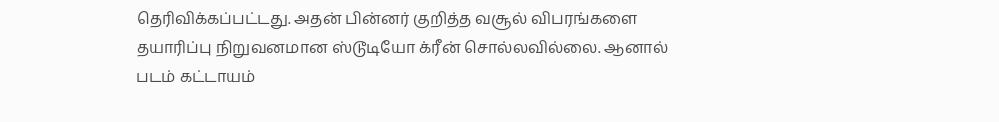தெரிவிக்கப்பட்டது. அதன் பின்னர் குறித்த வசூல் விபரங்களை தயாரிப்பு நிறுவனமான ஸ்டூடியோ க்ரீன் சொல்லவில்லை. ஆனால் படம் கட்டாயம்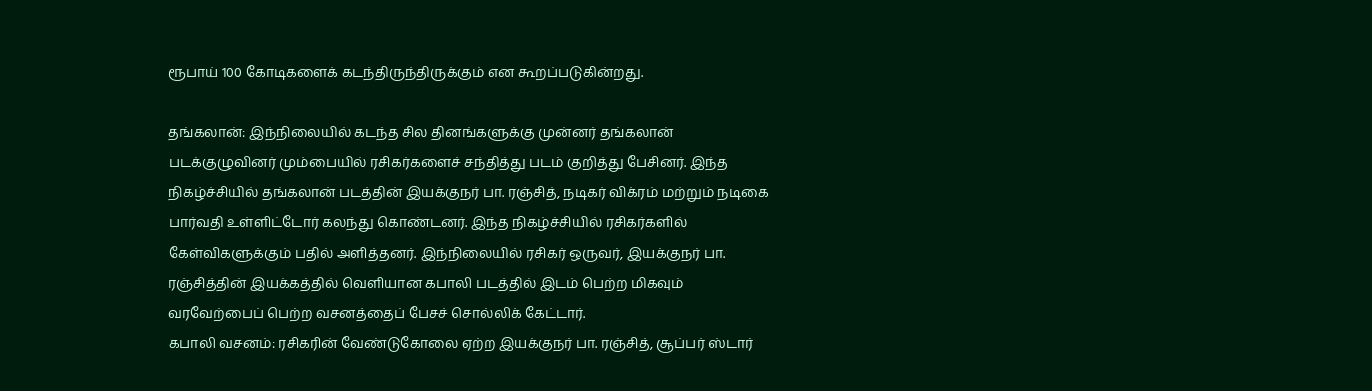ரூபாய் 100 கோடிகளைக் கடந்திருந்திருக்கும் என கூறப்படுகின்றது.

தங்கலான்: இந்நிலையில் கடந்த சில தினங்களுக்கு முன்னர் தங்கலான் படக்குழுவினர் மும்பையில் ரசிகர்களைச் சந்தித்து படம் குறித்து பேசினர். இந்த நிகழ்ச்சியில் தங்கலான் படத்தின் இயக்குநர் பா. ரஞ்சித், நடிகர் விக்ரம் மற்றும் நடிகை பார்வதி உள்ளிட்டோர் கலந்து கொண்டனர். இந்த நிகழ்ச்சியில் ரசிகர்களில் கேள்விகளுக்கும் பதில் அளித்தனர். இந்நிலையில் ரசிகர் ஒருவர், இயக்குநர் பா. ரஞ்சித்தின் இயக்கத்தில் வெளியான கபாலி படத்தில் இடம் பெற்ற மிகவும் வரவேற்பைப் பெற்ற வசனத்தைப் பேசச் சொல்லிக் கேட்டார்.
கபாலி வசனம்: ரசிகரின் வேண்டுகோலை ஏற்ற இயக்குநர் பா. ரஞ்சித், சூப்பர் ஸ்டார்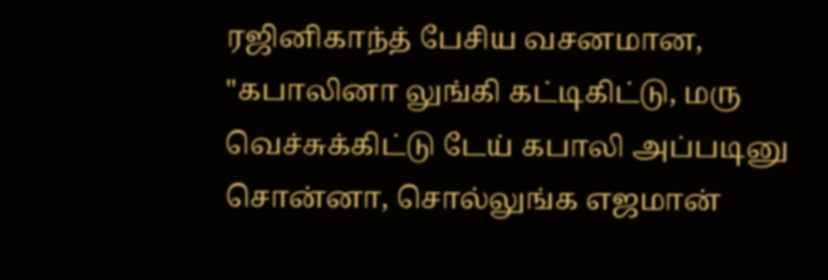ரஜினிகாந்த் பேசிய வசனமான, "கபாலினா லுங்கி கட்டிகிட்டு, மரு வெச்சுக்கிட்டு டேய் கபாலி அப்படினு சொன்னா, சொல்லுங்க எஜமான்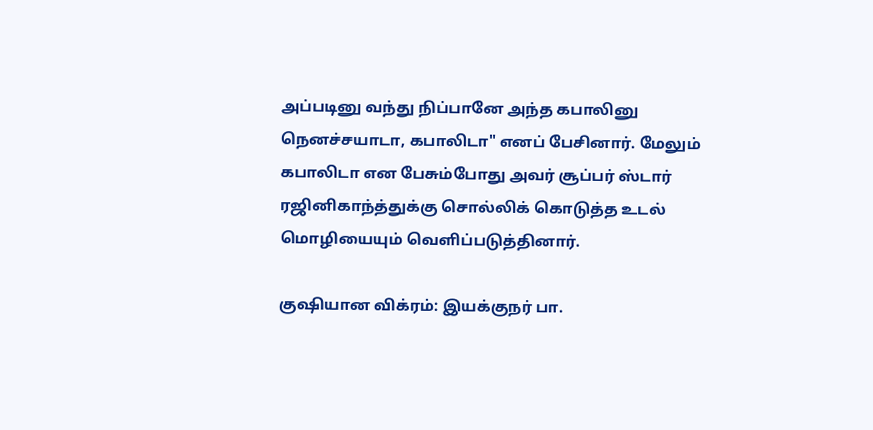அப்படினு வந்து நிப்பானே அந்த கபாலினு நெனச்சயாடா, கபாலிடா" எனப் பேசினார். மேலும் கபாலிடா என பேசும்போது அவர் சூப்பர் ஸ்டார் ரஜினிகாந்த்துக்கு சொல்லிக் கொடுத்த உடல் மொழியையும் வெளிப்படுத்தினார்.

குஷியான விக்ரம்: இயக்குநர் பா.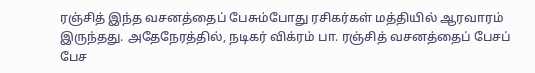ரஞ்சித் இந்த வசனத்தைப் பேசும்போது ரசிகர்கள் மத்தியில் ஆரவாரம் இருந்தது. அதேநேரத்தில், நடிகர் விக்ரம் பா. ரஞ்சித் வசனத்தைப் பேசப் பேச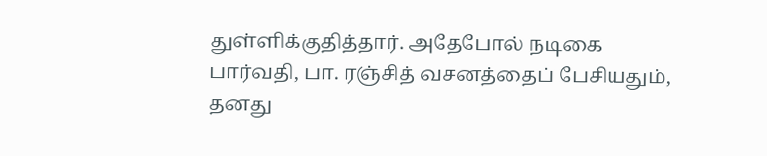துள்ளிக்குதித்தார். அதேபோல் நடிகை பார்வதி, பா. ரஞ்சித் வசனத்தைப் பேசியதும், தனது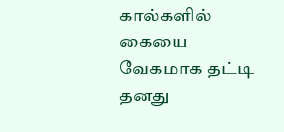கால்களில் கையை வேகமாக தட்டி தனது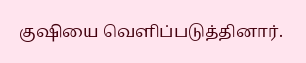குஷியை வெளிப்படுத்தினார்.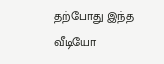தற்போது இந்த வீடியோ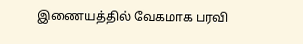இணையத்தில் வேகமாக பரவி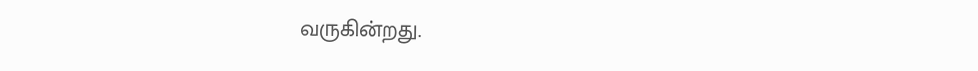வருகின்றது.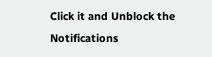Click it and Unblock the Notifications